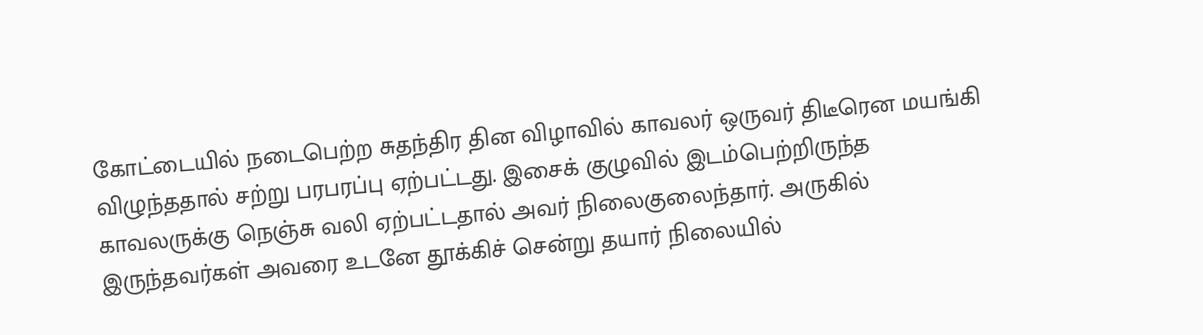கோட்டையில் நடைபெற்ற சுதந்திர தின விழாவில் காவலர் ஒருவர் திடீரென மயங்கி விழுந்ததால் சற்று பரபரப்பு ஏற்பட்டது. இசைக் குழுவில் இடம்பெற்றிருந்த காவலருக்கு நெஞ்சு வலி ஏற்பட்டதால் அவர் நிலைகுலைந்தார். அருகில் இருந்தவர்கள் அவரை உடனே தூக்கிச் சென்று தயார் நிலையில்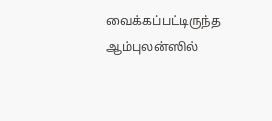வைக்கப்பட்டிருந்த ஆம்புலன்ஸில்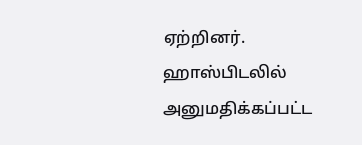ஏற்றினர். ஹாஸ்பிடலில் அனுமதிக்கப்பட்ட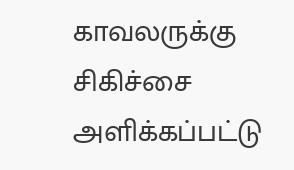காவலருக்கு சிகிச்சை அளிக்கப்பட்டு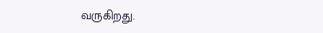வருகிறது.